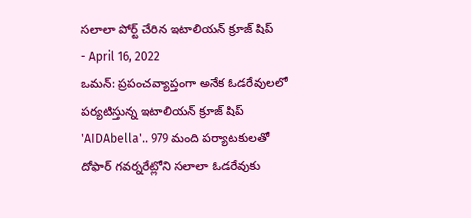సలాలా పోర్ట్ చేరిన ఇటాలియన్ క్రూజ్ షిప్
- April 16, 2022
ఒమన్: ప్రపంచవ్యాప్తంగా అనేక ఓడరేవులలో పర్యటిస్తున్న ఇటాలియన్ క్రూజ్ షిప్ 'AIDAbella'.. 979 మంది పర్యాటకులతో దోఫార్ గవర్నరేట్లోని సలాలా ఓడరేవుకు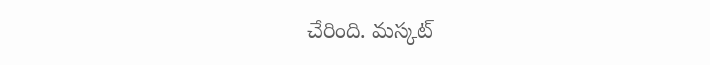చేరింది. మస్కట్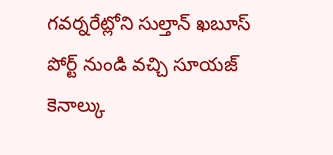గవర్నరేట్లోని సుల్తాన్ ఖబూస్ పోర్ట్ నుండి వచ్చి సూయజ్ కెనాల్కు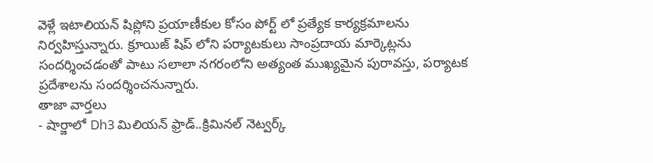వెళ్లే ఇటాలియన్ షిప్లోని ప్రయాణీకుల కోసం పోర్ట్ లో ప్రత్యేక కార్యక్రమాలను నిర్వహిస్తున్నారు. క్రూయిజ్ షిప్ లోని పర్యాటకులు సాంప్రదాయ మార్కెట్లను సందర్శించడంతో పాటు సలాలా నగరంలోని అత్యంత ముఖ్యమైన పురావస్తు, పర్యాటక ప్రదేశాలను సందర్శించనున్నారు.
తాజా వార్తలు
- షార్జాలో Dh3 మిలియన్ ఫ్రాడ్..క్రిమినల్ నెట్వర్క్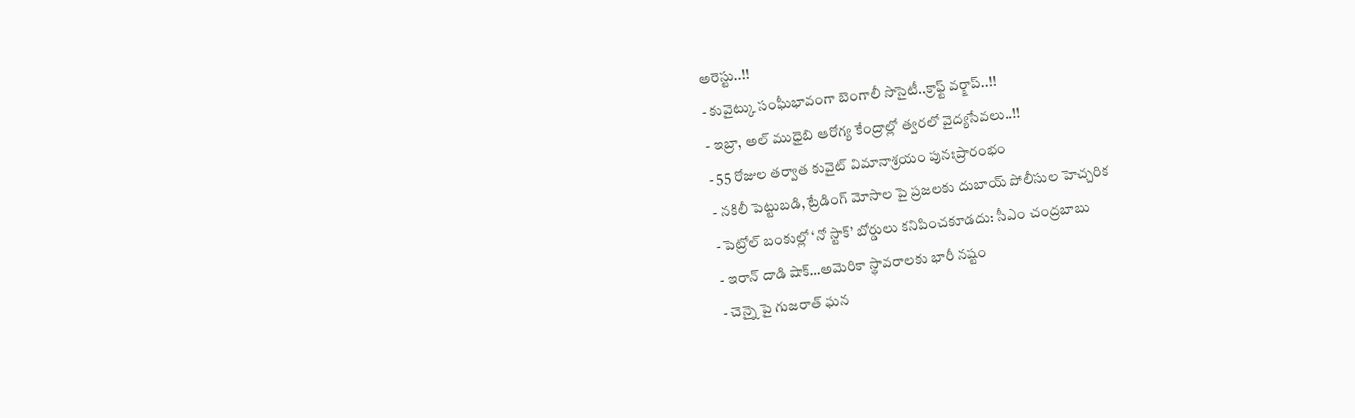అరెస్టు..!!
- కువైట్కు సంఘీభావంగా బెంగాలీ సొసైటీ..క్రాఫ్ట్ వర్క్షాప్..!!
- ఇబ్రా, అల్ ముధైబి ఆరోగ్య కేంద్రాల్లో త్వరలో వైద్యసేవలు..!!
- 55 రోజుల తర్వాత కువైట్ విమానాశ్రయం పునఃప్రారంభం
- నకిలీ పెట్టుబడి, ట్రేడింగ్ మోసాల పై ప్రజలకు దుబాయ్ పోలీసుల హెచ్చరిక
- పెట్రోల్ బంకుల్లో ‘నో స్టాక్’ బోర్డులు కనిపించకూడదు: సీఎం చంద్రబాబు
- ఇరాన్ దాడి షాక్…అమెరికా స్థావరాలకు భారీ నష్టం
- చెన్నై పై గుజరాత్ ఘన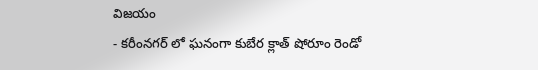విజయం
- కరీంనగర్ లో ఘనంగా కుబేర క్లాత్ షోరూం రెండో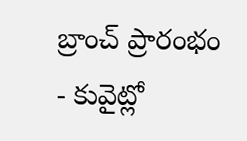బ్రాంచ్ ప్రారంభం
- కువైట్లో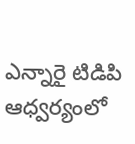ఎన్నారై టిడిపి ఆధ్వర్యంలో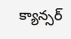క్యాన్సర్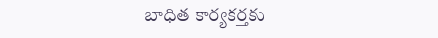బాధిత కార్యకర్తకు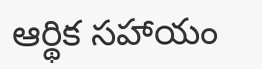ఆర్థిక సహాయం